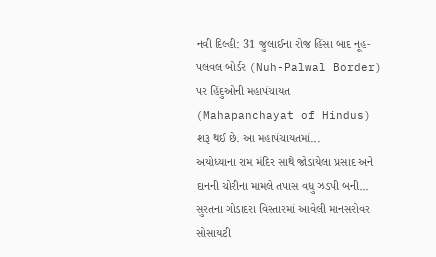નવી દિલ્હી: 31 જુલાઈના રોજ હિંસા બાદ નૂહ-પલવલ બોર્ડર (Nuh-Palwal Border) પર હિંદુઓની મહાપંચાયત (Mahapanchayat of Hindus) શરૂ થઈ છે. આ મહાપંચાયતમાં...
અયોધ્યાના રામ મંદિર સાથે જોડાયેલા પ્રસાદ અને દાનની ચોરીના મામલે તપાસ વધુ ઝડપી બની...
સુરતના ગોડાદરા વિસ્તારમાં આવેલી માનસરોવર સોસાયટી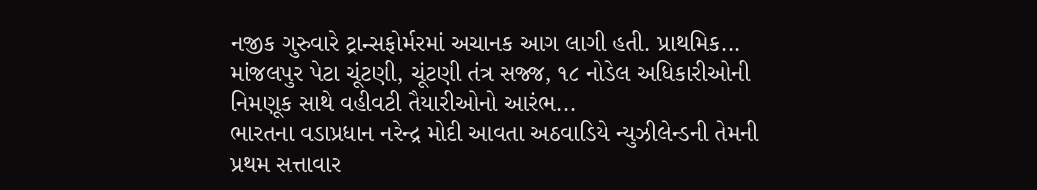નજીક ગુરુવારે ટ્રાન્સફોર્મરમાં અચાનક આગ લાગી હતી. પ્રાથમિક...
માંજલપુર પેટા ચૂંટણી, ચૂંટણી તંત્ર સજ્જ, ૧૮ નોડેલ અધિકારીઓની નિમણૂક સાથે વહીવટી તૈયારીઓનો આરંભ...
ભારતના વડાપ્રધાન નરેન્દ્ર મોદી આવતા અઠવાડિયે ન્યુઝીલેન્ડની તેમની પ્રથમ સત્તાવાર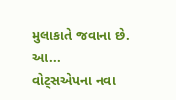મુલાકાતે જવાના છે. આ...
વોટ્સએપના નવા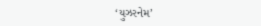‘યુઝરનેમ’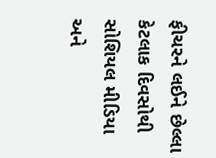ફીચરને લઈને છેલ્લા કેટલાક દિવસોથી સોશિયલ મીડિયા અને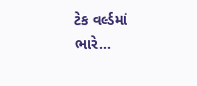ટેક વર્લ્ડમાં ભારે...